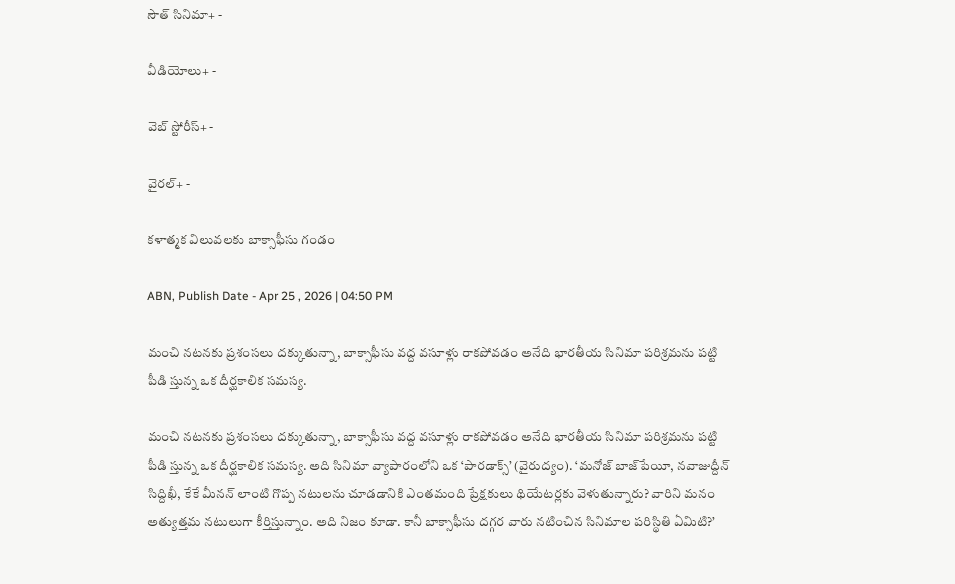సౌత్ సినిమా+ -

వీడియోలు+ -

వెబ్ స్టోరీస్+ -

వైరల్+ -

కళాత్మక విలువలకు బాక్సాఫీసు గండం

ABN, Publish Date - Apr 25 , 2026 | 04:50 PM

మంచి నటనకు ప్రశంసలు దక్కుతున్నా, బాక్సాఫీసు వద్ద వసూళ్లు రాకపోవడం అనేది భారతీయ సినిమా పరిశ్రమను పట్టి పీడి స్తున్న ఒక దీర్ఘకాలిక సమస్య.

మంచి నటనకు ప్రశంసలు దక్కుతున్నా, బాక్సాఫీసు వద్ద వసూళ్లు రాకపోవడం అనేది భారతీయ సినిమా పరిశ్రమను పట్టి పీడి స్తున్న ఒక దీర్ఘకాలిక సమస్య. అది సినిమా వ్యాపారంలోని ఒక ‘పారడాక్స్‌’ (వైరుద్యం). ‘మనోజ్‌ బాజ్‌పేయీ, నవాజుద్దీన్‌ సిద్దిఖీ, కేకే మీనన్‌ లాంటి గొప్ప నటులను చూడడానికి ఎంతమంది ప్రేక్షకులు థియేటర్లకు వెళుతున్నారు? వారిని మనం అత్యుత్తమ నటులుగా కీర్తిస్తున్నాం. అది నిజం కూడా. కానీ బాక్సాఫీసు దగ్గర వారు నటించిన సినిమాల పరిస్థితి ఏమిటి?’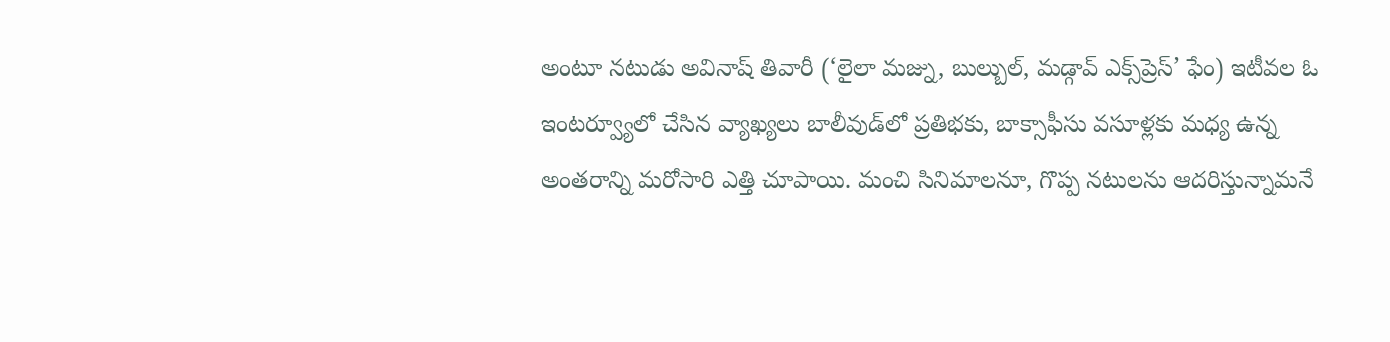అంటూ నటుడు అవినాష్‌ తివారీ (‘లైలా మజ్ను, బుల్బుల్‌, మడ్గావ్‌ ఎక్స్‌ప్రెస్‌’ ఫేం) ఇటీవల ఓ ఇంటర్వ్యూలో చేసిన వ్యాఖ్యలు బాలీవుడ్‌లో ప్రతిభకు, బాక్సాఫీసు వసూళ్లకు మధ్య ఉన్న అంతరాన్ని మరోసారి ఎత్తి చూపాయి. మంచి సినిమాలనూ, గొప్ప నటులను ఆదరిస్తున్నామనే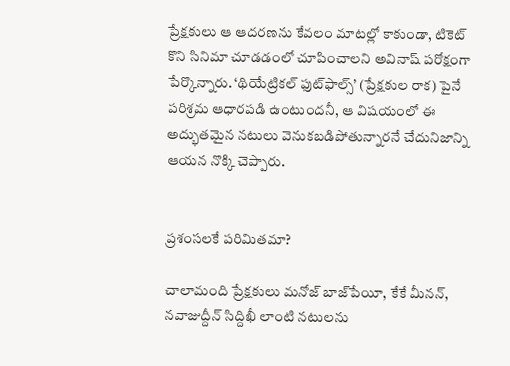ప్రేక్షకులు ఆ ఆదరణను కేవలం మాటల్లో కాకుండా, టికెట్‌ కొని సినిమా చూడడంలో చూపించాలని అవినాష్‌ పరోక్షంగా పేర్కొన్నారు. ‘థియేట్రికల్‌ ఫుట్‌ఫాల్స్‌’ (ప్రేక్షకుల రాక) పైనే పరిశ్రమ ఆధారపడి ఉంటుందనీ, ఆ విషయంలో ఈ అద్భుతమైన నటులు వెనుకబడిపోతున్నారనే చేదునిజాన్ని ఆయన నొక్కి చెప్పారు.


ప్రశంసలకే పరిమితమా?

చాలామంది ప్రేక్షకులు మనోజ్‌ బాజ్‌పేయీ, కేకే మీనన్‌, నవాజుద్దీన్‌ సిద్దిఖీ లాంటి నటులను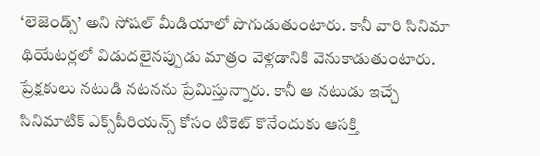‘లెజెండ్స్‌’ అని సోషల్‌ మీడియాలో పొగుడుతుంటారు. కానీ వారి సినిమా థియేటర్లలో విడుదలైనప్పుడు మాత్రం వెళ్లడానికి వెనుకాడుతుంటారు. ప్రేక్షకులు నటుడి నటనను ప్రేమిస్తున్నారు. కానీ ఆ నటుడు ఇచ్చే సినిమాటిక్‌ ఎక్స్‌పీరియన్స్‌ కోసం టికెట్‌ కొనేందుకు ఆసక్తి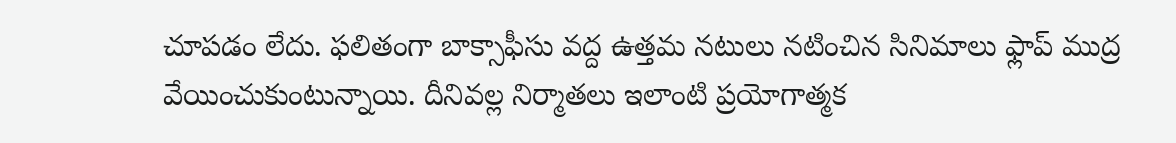చూపడం లేదు. ఫలితంగా బాక్సాఫీసు వద్ద ఉత్తమ నటులు నటించిన సినిమాలు ఫ్లాప్‌ ముద్ర వేయించుకుంటున్నాయి. దీనివల్ల నిర్మాతలు ఇలాంటి ప్రయోగాత్మక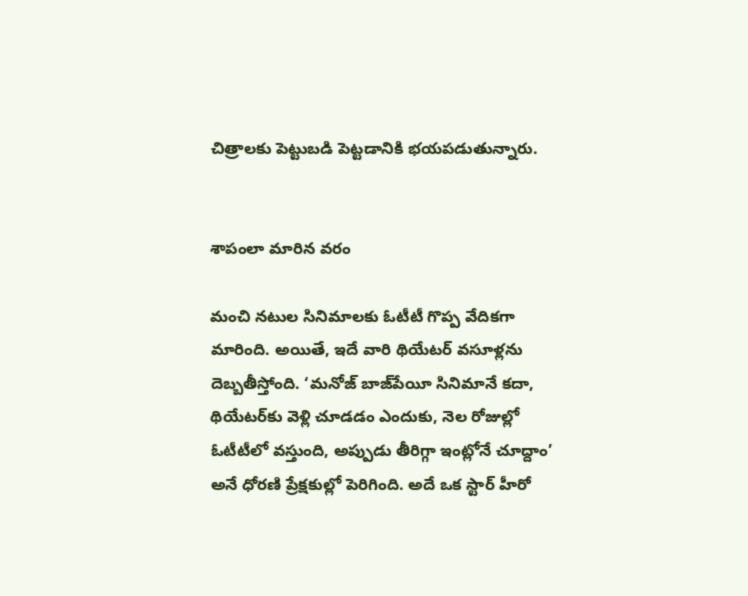చిత్రాలకు పెట్టుబడి పెట్టడానికి భయపడుతున్నారు.


శాపంలా మారిన వరం

మంచి నటుల సినిమాలకు ఓటీటీ గొప్ప వేదికగా మారింది. అయితే, ఇదే వారి థియేటర్‌ వసూళ్లను దెబ్బతీస్తోంది. ‘మనోజ్‌ బాజ్‌పేయీ సినిమానే కదా, థియేటర్‌కు వెళ్లి చూడడం ఎందుకు, నెల రోజుల్లో ఓటీటీలో వస్తుంది, అప్పుడు తీరిగ్గా ఇంట్లోనే చూద్దాం’ అనే ధోరణి ప్రేక్షకుల్లో పెరిగింది. అదే ఒక స్టార్‌ హీరో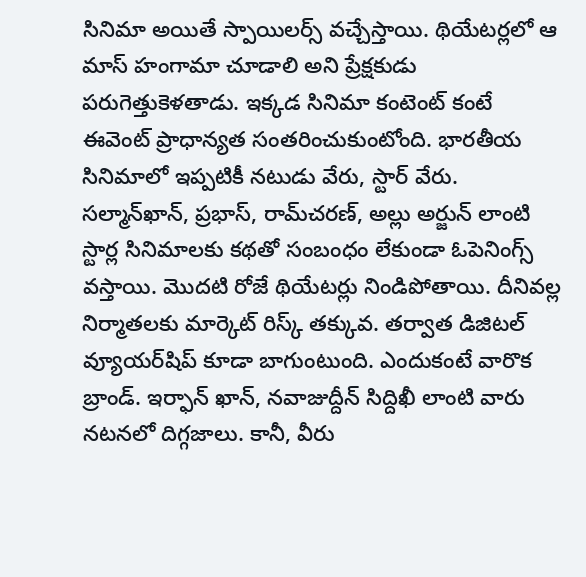సినిమా అయితే స్పాయిలర్స్‌ వచ్చేస్తాయి. థియేటర్లలో ఆ మాస్‌ హంగామా చూడాలి అని ప్రేక్షకుడు పరుగెత్తుకెళతాడు. ఇక్కడ సినిమా కంటెంట్‌ కంటే ఈవెంట్‌ ప్రాధాన్యత సంతరించుకుంటోంది. భారతీయ సినిమాలో ఇప్పటికీ నటుడు వేరు, స్టార్‌ వేరు. సల్మాన్‌ఖాన్‌, ప్రభాస్‌, రామ్‌చరణ్‌, అల్లు అర్జున్‌ లాంటి స్టార్ల సినిమాలకు కథతో సంబంధం లేకుండా ఓపెనింగ్స్‌ వస్తాయి. మొదటి రోజే థియేటర్లు నిండిపోతాయి. దీనివల్ల నిర్మాతలకు మార్కెట్‌ రిస్క్‌ తక్కువ. తర్వాత డిజిటల్‌ వ్యూయర్‌షిప్‌ కూడా బాగుంటుంది. ఎందుకంటే వారొక బ్రాండ్‌. ఇర్ఫాన్‌ ఖాన్‌, నవాజుద్దీన్‌ సిద్దిఖీ లాంటి వారు నటనలో దిగ్గజాలు. కానీ, వీరు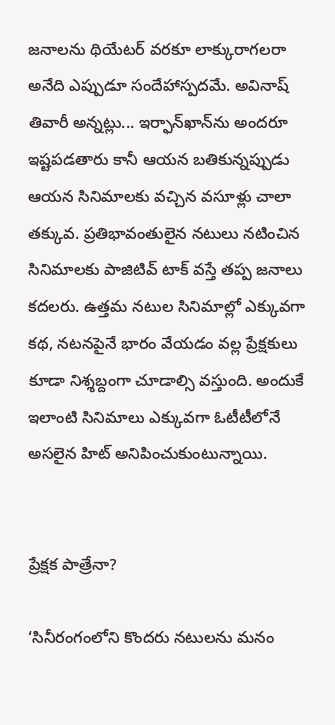జనాలను థియేటర్‌ వరకూ లాక్కురాగలరా అనేది ఎప్పుడూ సందేహాస్పదమే. అవినాష్‌ తివారీ అన్నట్లు... ఇర్ఫాన్‌ఖాన్‌ను అందరూ ఇష్టపడతారు కానీ ఆయన బతికున్నప్పుడు ఆయన సినిమాలకు వచ్చిన వసూళ్లు చాలా తక్కువ. ప్రతిభావంతులైన నటులు నటించిన సినిమాలకు పాజిటివ్‌ టాక్‌ వస్తే తప్ప జనాలు కదలరు. ఉత్తమ నటుల సినిమాల్లో ఎక్కువగా కథ, నటనపైనే భారం వేయడం వల్ల ప్రేక్షకులు కూడా నిశ్శబ్దంగా చూడాల్సి వస్తుంది. అందుకే ఇలాంటి సినిమాలు ఎక్కువగా ఓటీటీలోనే అసలైన హిట్‌ అనిపించుకుంటున్నాయి.


ప్రేక్షక పాత్రేనా?

‘సినీరంగంలోని కొందరు నటులను మనం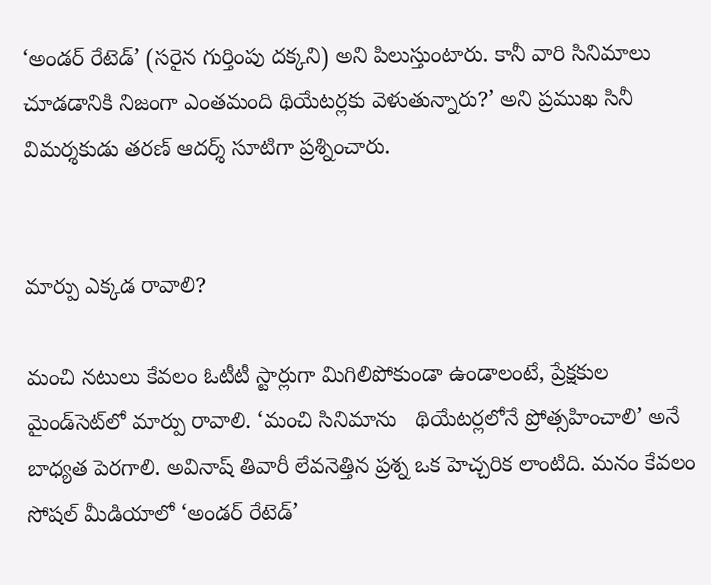‘అండర్‌ రేటెడ్‌’ (సరైన గుర్తింపు దక్కని) అని పిలుస్తుంటారు. కానీ వారి సినిమాలు చూడడానికి నిజంగా ఎంతమంది థియేటర్లకు వెళుతున్నారు?’ అని ప్రముఖ సినీ విమర్శకుడు తరణ్‌ ఆదర్శ్‌ సూటిగా ప్రశ్నించారు.


మార్పు ఎక్కడ రావాలి?

మంచి నటులు కేవలం ఓటీటీ స్టార్లుగా మిగిలిపోకుండా ఉండాలంటే, ప్రేక్షకుల మైండ్‌సెట్‌లో మార్పు రావాలి. ‘మంచి సినిమాను   థియేటర్లలోనే ప్రోత్సహించాలి’ అనే బాధ్యత పెరగాలి. అవినాష్‌ తివారీ లేవనెత్తిన ప్రశ్న ఒక హెచ్చరిక లాంటిది. మనం కేవలం సోషల్‌ మీడియాలో ‘అండర్‌ రేటెడ్‌’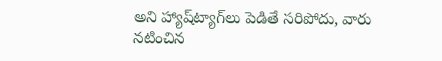అని హ్యాష్‌ట్యాగ్‌లు పెడితే సరిపోదు, వారు నటించిన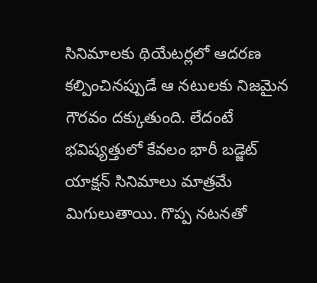సినిమాలకు థియేటర్లలో ఆదరణ కల్పించినప్పుడే ఆ నటులకు నిజమైన గౌరవం దక్కుతుంది. లేదంటే భవిష్యత్తులో కేవలం భారీ బడ్జెట్‌ యాక్షన్‌ సినిమాలు మాత్రమే మిగులుతాయి. గొప్ప నటనతో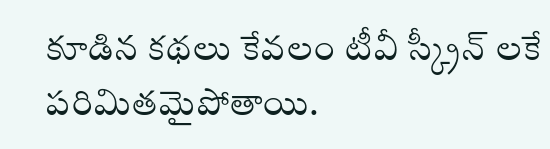కూడిన కథలు కేవలం టీవీ స్క్రీన్ లకే  పరిమితమైపోతాయి.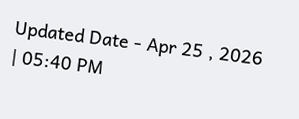Updated Date - Apr 25 , 2026 | 05:40 PM